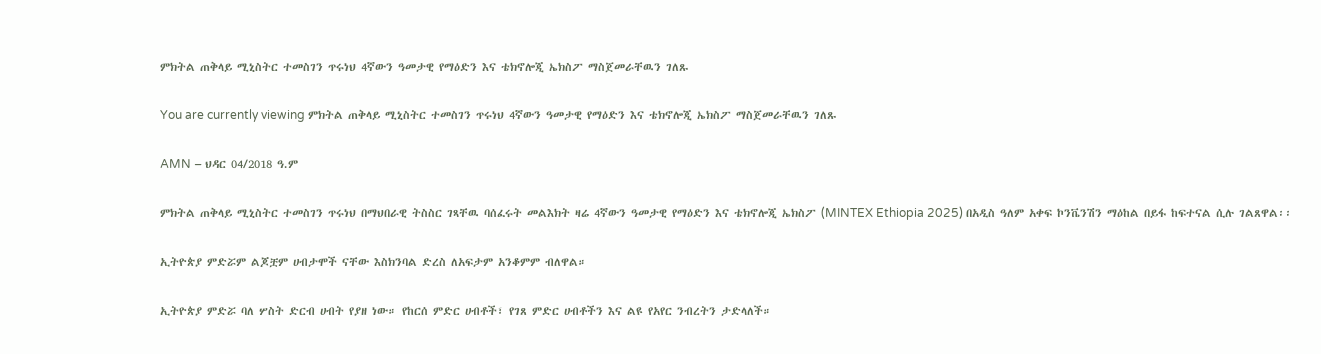ምክትል ጠቅላይ ሚኒስትር ተመስገን ጥሩነህ 4ኛውን ዓመታዊ የማዕድን እና ቴክኖሎጂ ኤክስፖ ማስጀመራቸዉን ገለጹ

You are currently viewing ምክትል ጠቅላይ ሚኒስትር ተመስገን ጥሩነህ 4ኛውን ዓመታዊ የማዕድን እና ቴክኖሎጂ ኤክስፖ ማስጀመራቸዉን ገለጹ

AMN – ህዳር 04/2018 ዓ.ም

ምክትል ጠቅላይ ሚኒስትር ተመስገን ጥሩነህ በማህበራዊ ትስስር ገጻቸዉ ባሰፈሩት መልእክት ዛሬ 4ኛውን ዓመታዊ የማዕድን እና ቴክኖሎጂ ኤክስፖ (MINTEX Ethiopia 2025) በአዲስ ዓለም አቀፍ ኮንቬንሽን ማዕከል በይፋ ከፍተናል ሲሉ ገልጸዋል፡፡

ኢትዮጵያ ምድሯም ልጆቿም ሀብታሞች ናቸው እስክንባል ድረስ ለአፍታም አንቆምም ብለዋል።

ኢትዮጵያ ምድሯ ባለ ሦስት ድርብ ሀብት የያዘ ነው። የከርሰ ምድር ሀብቶች፣ የገጸ ምድር ሀብቶችን እና ልዩ የአየር ንብረትን ታድላለች።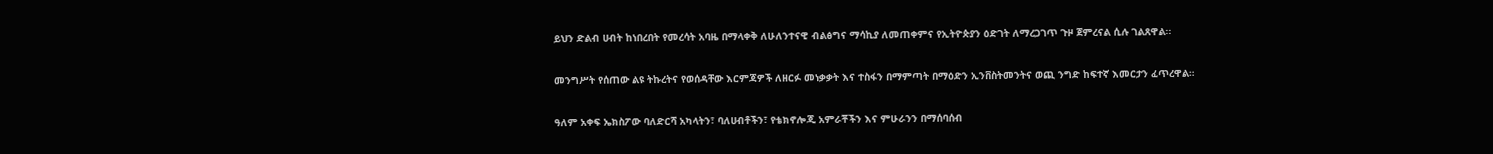ይህን ድልብ ሀብት ከነበረበት የመረሳት አባዜ በማላቀቅ ለሁለንተናዊ ብልፅግና ማሳኪያ ለመጠቀምና የኢትዮጵያን ዕድገት ለማረጋገጥ ጉዞ ጀምረናል ሲሉ ገልጸዋል፡፡

መንግሥት የሰጠው ልዩ ትኩረትና የወሰዳቸው እርምጃዎች ለዘርፉ መነቃቃት እና ተስፋን በማምጣት በማዕድን ኢንቨስትመንትና ወጪ ንግድ ከፍተኛ እመርታን ፈጥረዋል።

ዓለም አቀፍ ኤክስፖው ባለድርሻ አካላትን፣ ባለሀብቶችን፣ የቴክኖሎጂ አምራቾችን እና ምሁራንን በማሰባሰብ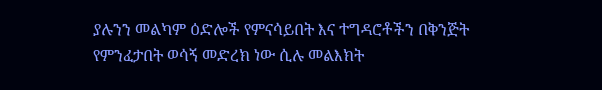ያሉንን መልካም ዕድሎች የምናሳይበት እና ተግዳሮቶችን በቅንጅት የምንፈታበት ወሳኝ መድረክ ነው ሲሉ መልእክት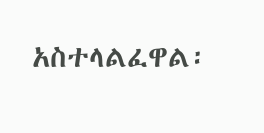አስተላልፈዋል፡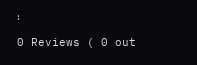፡

0 Reviews ( 0 out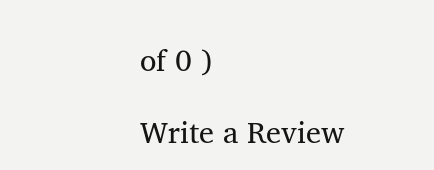of 0 )

Write a Review